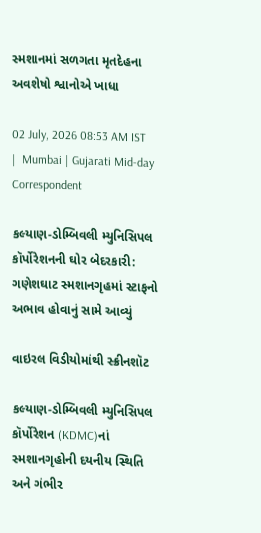સ્મશાનમાં સળગતા મૃતદેહના અવશેષો શ્વાનોએ ખાધા

02 July, 2026 08:53 AM IST  |  Mumbai | Gujarati Mid-day Correspondent

કલ્યાણ-ડોમ્બિવલી મ્યુનિસિપલ કૉર્પોરેશનની ઘોર બેદરકારી: ગણેશઘાટ સ્મશાનગૃહમાં સ્ટાફનો અભાવ હોવાનું સામે આવ્યું

વાઇરલ વિડીયોમાંથી સ્ક્રીનશૉટ

કલ્યાણ-ડોમ્બિવલી મ્યુનિસિપલ કૉર્પોરેશન (KDMC)નાં સ્મશાનગૃહોની દયનીય સ્થિતિ અને ગંભીર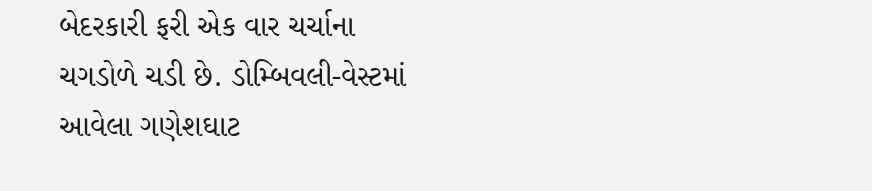બેદરકારી ફરી એક વાર ચર્ચાના ચગડોળે ચડી છે. ડોમ્બિવલી-વેસ્ટમાં આવેલા ગણેશઘાટ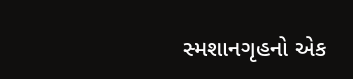સ્મશાનગૃહનો એક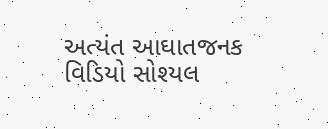અત્યંત આઘાતજનક વિડિયો સોશ્યલ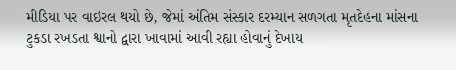મીડિયા પર વાઇરલ થયો છે, જેમાં અંતિમ સંસ્કાર દરમ્યાન સળગતા મૃતદેહના માંસના ટુકડા રખડતા શ્વાનો દ્વારા ખાવામાં આવી રહ્યા હોવાનું દેખાય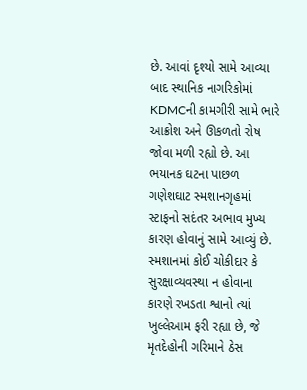છે. આવાં દૃશ્યો સામે આવ્યા બાદ સ્થાનિક નાગરિકોમાં KDMCની કામગીરી સામે ભારે આક્રોશ અને ઊકળતો રોષ જોવા મળી રહ્યો છે. આ ભયાનક ઘટના પાછળ ગણેશઘાટ સ્મશાનગૃહમાં સ્ટાફનો સદંતર અભાવ મુખ્ય કારણ હોવાનું સામે આવ્યું છે. સ્મશાનમાં કોઈ ચોકીદાર કે સુરક્ષાવ્યવસ્થા ન હોવાના કારણે રખડતા શ્વાનો ત્યાં ખુલ્લેઆમ ફરી રહ્યા છે, જે મૃતદેહોની ગરિમાને ઠેસ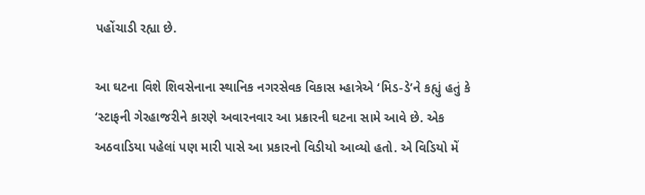પહોંચાડી રહ્યા છે.

આ ઘટના વિશે શિવસેનાના સ્થાનિક નગરસેવક વિકાસ મ્હાત્રેએ ‘મિડ-ડે’ને કહ્યું હતું કે ‘સ્ટાફની ગેરહાજરીને કારણે અવારનવાર આ પ્રક્રારની ઘટના સામે આવે છે. એક અઠવાડિયા પહેલાં પણ મારી પાસે આ પ્રકારનો વિડીયો આવ્યો હતો. એ વિડિયો મેં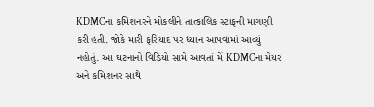KDMCના કમિશનરને મોકલીને તાત્કાલિક સ્ટાફની માગણી કરી હતી. જોકે મારી ફરિયાદ પર ધ્યાન આપવામાં આવ્યું નહોતું. આ ઘટનાનો વિડિયો સામે આવતાં મેં KDMCના મેયર અને કમિશનર સાથે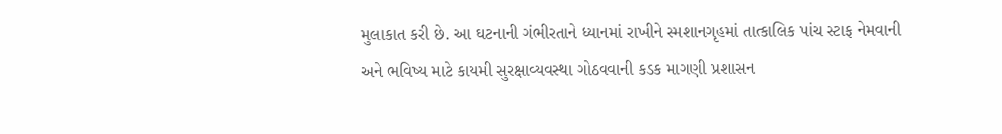મુલાકાત કરી છે. આ ઘટનાની ગંભીરતાને ધ્યાનમાં રાખીને સ્મશાનગૃહમાં તાત્કાલિક પાંચ સ્ટાફ નેમવાની અને ભવિષ્ય માટે કાયમી સુરક્ષાવ્યવસ્થા ગોઠવવાની કડક માગણી પ્રશાસન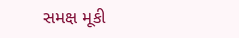સમક્ષ મૂકી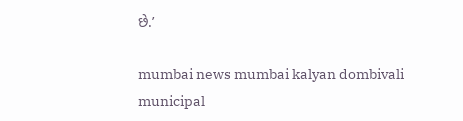છે.’

mumbai news mumbai kalyan dombivali municipal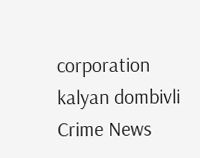corporation kalyan dombivli Crime News